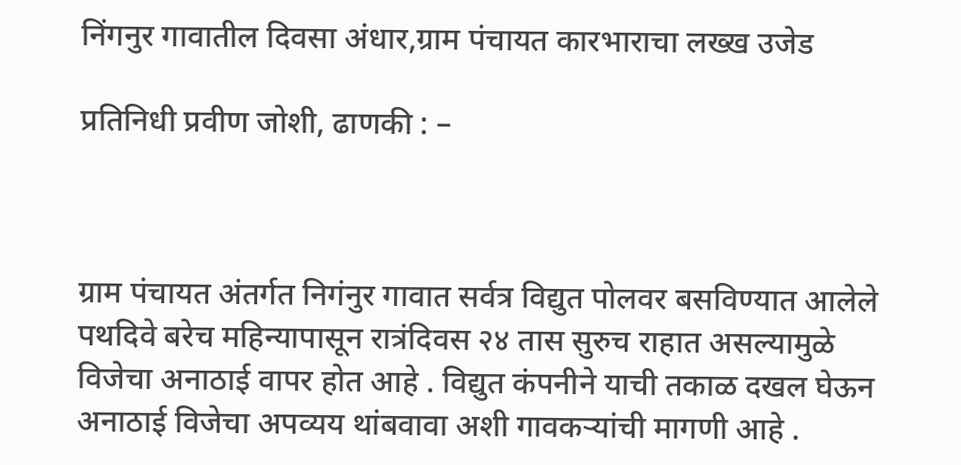निंगनुर गावातील दिवसा अंधार,ग्राम पंचायत कारभाराचा लख्ख उजेड

प्रतिनिधी प्रवीण जोशी, ढाणकी : –



ग्राम पंचायत अंतर्गत निगंनुर गावात सर्वत्र विद्युत पोलवर बसविण्यात आलेले पथदिवे बरेच महिन्यापासून रात्रंदिवस २४ तास सुरुच राहात असल्यामुळे विजेचा अनाठाई वापर होत आहे . विद्युत कंपनीने याची तकाळ दखल घेऊन अनाठाई विजेचा अपव्यय थांबवावा अशी गावकऱ्यांची मागणी आहे .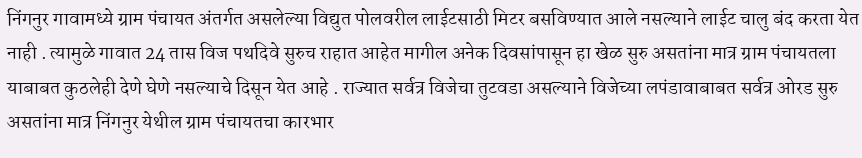निंगनुर गावामध्ये ग्राम पंचायत अंतर्गत असलेल्या विद्युत पोलवरील लाईटसाठी मिटर बसविण्यात आले नसल्याने लाईट चालु बंद करता येत नाही . त्यामुळे गावात 24 तास विज पथदिवे सुरुच राहात आहेत मागील अनेक दिवसांपासून हा खेळ सुरु असतांना मात्र ग्राम पंचायतला याबाबत कुठलेही देणे घेणे नसल्याचे दिसून येत आहे . राज्यात सर्वत्र विजेचा तुटवडा असल्याने विजेच्या लपंडावाबाबत सर्वत्र ओरड सुरु असतांना मात्र निंगनुर येथील ग्राम पंचायतचा कारभार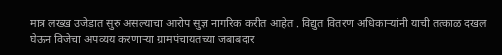मात्र लख्ख उजेडात सुरु असल्याचा आरोप सुज्ञ नागरिक करीत आहेत . विद्युत वितरण अधिकाऱ्यांनी याची तत्काळ दखल घेऊन विजेचा अपव्यय करणाऱ्या ग्रामपंचायतच्या जबाबदार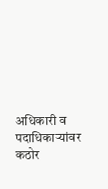अधिकारी व पदाधिकाऱ्यांवर कठोर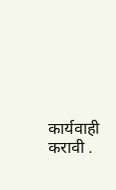कार्यवाही करावी .